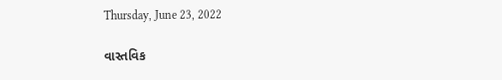Thursday, June 23, 2022

વાસ્તવિક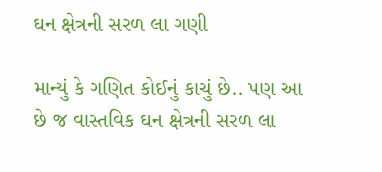ઘન ક્ષેત્રની સરળ લા ગણી

માન્યું કે ગણિત કોઈનું કાચું છે.. પણ આ છે જ વાસ્તવિક ઘન ક્ષેત્રની સરળ લા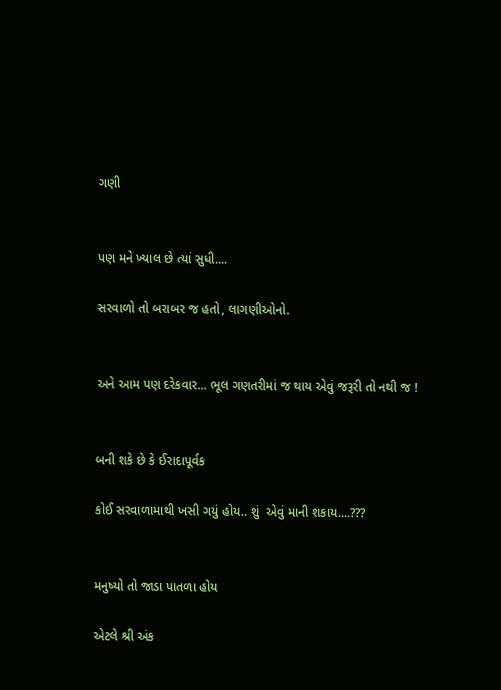ગણી


પણ મને ખ્યાલ છે ત્યાં સુધી....

સરવાળો તો બરાબર જ હતો, લાગણીઓનો.


અને આમ પણ દરેકવાર... ભૂલ ગણતરીમાં જ થાય એવું જરૂરી તો નથી જ !


બની શકે છે કે ઈરાદાપૂર્વક

કોઈ સરવાળામાથી ખસી ગયું હોય.. શું  એવું માની શકાય....???


મનુષ્યો તો જાડા પાતળા હોય

એટલે શ્રી અંક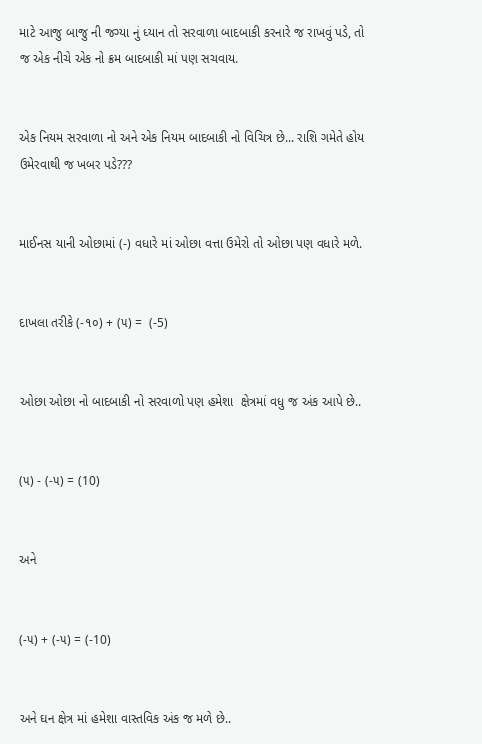માટે આજુ બાજુ ની જગ્યા નું ધ્યાન તો સરવાળા બાદબાકી કરનારે જ રાખવું પડે, તો જ એક નીચે એક નો ક્રમ બાદબાકી માં પણ સચવાય.


એક નિયમ સરવાળા નો અને એક નિયમ બાદબાકી નો વિચિત્ર છે... રાશિ ગમેતે હોય ઉમેરવાથી જ ખબર પડે???


માઈનસ યાની ઓછામાં (-) વધારે માં ઓછા વત્તા ઉમેરો તો ઓછા પણ વધારે મળે.


દાખલા તરીકે (-૧૦) + (૫) =  (-5)


ઓછા ઓછા નો બાદબાકી નો સરવાળો પણ હમેશા  ક્ષેત્રમાં વધુ જ અંક આપે છે..


(૫) - (-૫) = (10)


અને


(-૫) + (-૫) = (-10)


અને ઘન ક્ષેત્ર માં હમેશા વાસ્તવિક અંક જ મળે છે..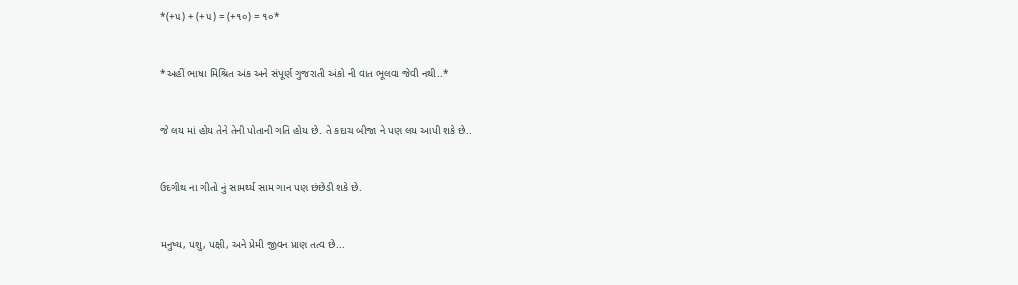*(+૫) + (+૫) = (+૧૦) = ૧૦*


*અહીં ભાષા મિશ્રિત અંક અને સંપૂર્ણ ગુજરાતી અંકો ની વાત ભૂલવા જેવી નથી..*


જે લય માં હોય તેને તેની પોતાની ગતિ હોય છે. તે કદાચ બીજા ને પણ લય આપી શકે છે..


ઉદગીથ ના ગીતો નું સામર્થ્ય સામ ગાન પણ છંછેડી શકે છે.


મનુષ્ય, પશુ, પક્ષી, અને પ્રેમી જીવન પ્રાણ તત્વ છે...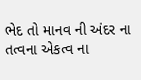ભેદ તો માનવ ની અંદર ના તત્વના એકત્વ ના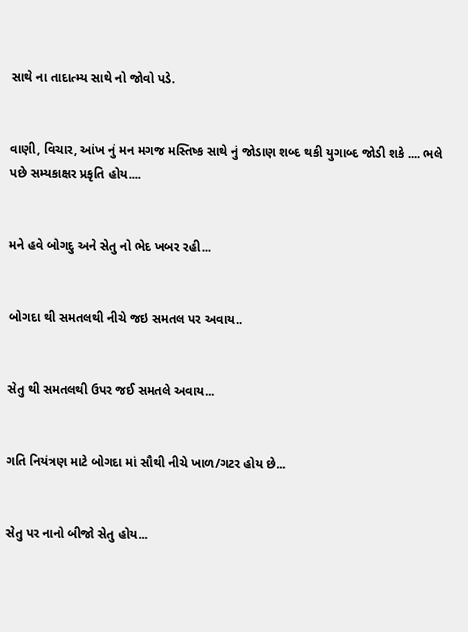સાથે ના તાદાત્મ્ય સાથે નો જોવો પડે.


વાણી, વિચાર, આંખ નું મન મગજ મસ્તિષ્ક સાથે નું જોડાણ શબ્દ થકી યુગાબ્દ જોડી શકે .... ભલે પછે સમ્યકાક્ષર પ્રકૃતિ હોય....


મને હવે બોગદુ અને સેતુ નો ભેદ ખબર રહી...


બોગદા થી સમતલથી નીચે જઇ સમતલ પર અવાય..


સેતુ થી સમતલથી ઉપર જઈ સમતલે અવાય...


ગતિ નિયંત્રણ માટે બોગદા માં સૌથી નીચે ખાળ/ગટર હોય છે...


સેતુ પર નાનો બીજો સેતુ હોય...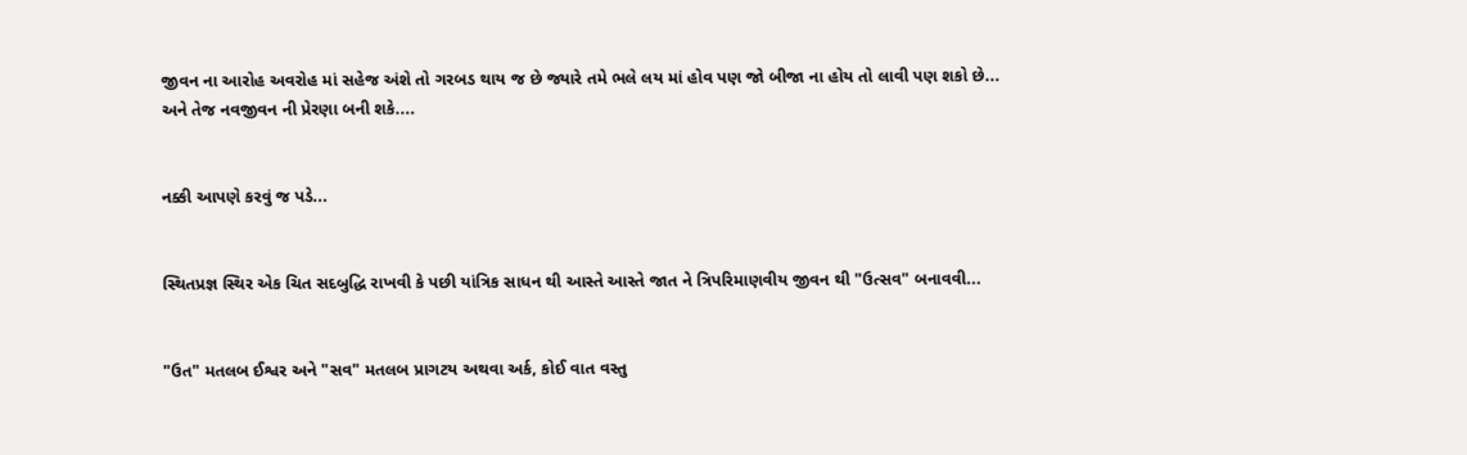જીવન ના આરોહ અવરોહ માં સહેજ અંશે તો ગરબડ થાય જ છે જ્યારે તમે ભલે લય માં હોવ પણ જો બીજા ના હોય તો લાવી પણ શકો છે... અને તેજ નવજીવન ની પ્રેરણા બની શકે....


નક્કી આપણે કરવું જ પડે...


સ્થિતપ્રજ્ઞ સ્થિર એક ચિત સદબુદ્ધિ રાખવી કે પછી યાંત્રિક સાધન થી આસ્તે આસ્તે જાત ને ત્રિપરિમાણવીય જીવન થી "ઉત્સવ" બનાવવી...


"ઉત" મતલબ ઈશ્વર અને "સવ" મતલબ પ્રાગટય અથવા અર્ક, કોઈ વાત વસ્તુ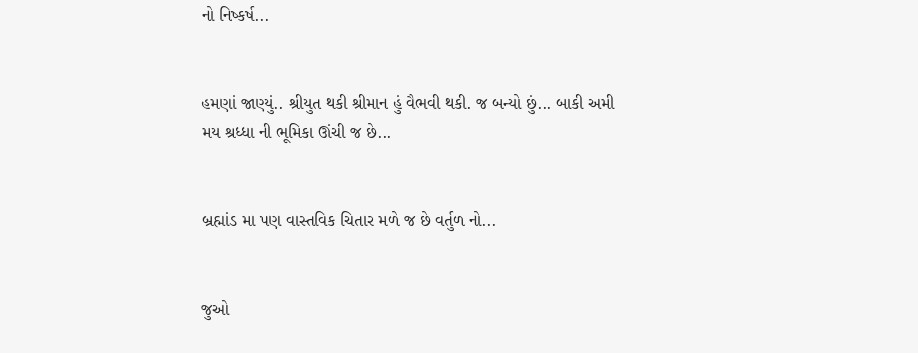નો નિષ્કર્ષ...


હમણાં જાણ્યું.. શ્રીયુત થકી શ્રીમાન હું વૈભવી થકી. જ બન્યો છું... બાકી અમી મય શ્રધ્ધા ની ભૂમિકા ઊંચી જ છે...


બ્રહ્માંડ મા પણ વાસ્તવિક ચિતાર મળે જ છે વર્તુળ નો...


જુઓ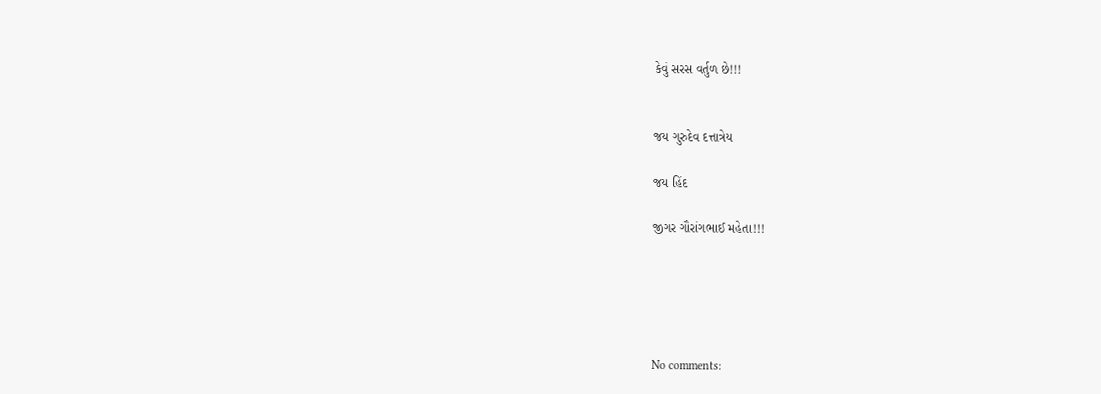કેવું સરસ વર્તુળ છે!!!


જય ગુરુદેવ દત્તાત્રેય

જય હિંદ

જીગર ગૌરાંગભાઈ મહેતા!!!





No comments: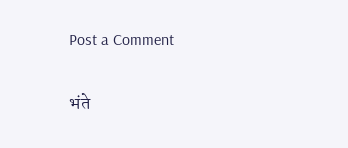Post a Comment

भंते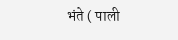भंते ( पाली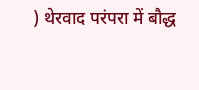) थेरवाद परंपरा में बौद्ध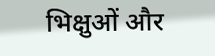भिक्षुओं और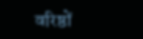वरिष्ठों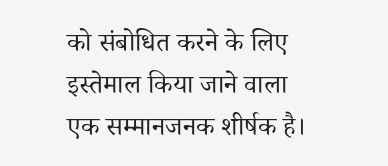को संबोधित करने के लिए इस्तेमाल किया जाने वाला एक सम्मानजनक शीर्षक है।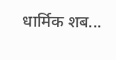धार्मिक शब...